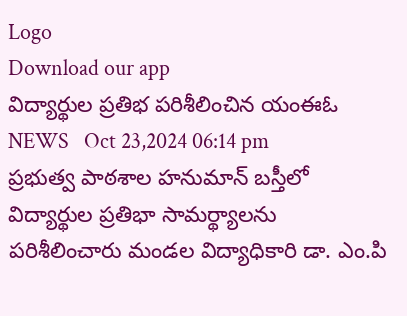Logo
Download our app
విద్యార్థుల ప్ర‌తిభ పరిశీలించిన యంఈఓ
NEWS   Oct 23,2024 06:14 pm
ప్రభుత్వ పాఠశాల హనుమాన్ బస్తీలో విద్యార్థుల ప్ర‌తిభా సామర్థ్యాలను పరిశీలించారు మండల విద్యాధికారి డా. ఎం.పి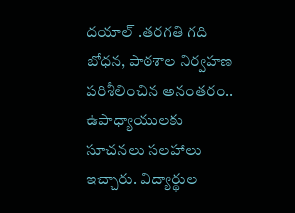దయాల్ .తరగతి గది బోధన, పాఠశాల నిర్వహణ పరిశీలించిన అనంతరం.. ఉపాధ్యాయులకు సూచనలు సలహాలు ఇచ్చారు. విద్యార్థుల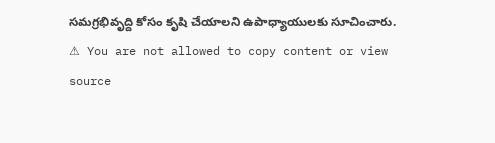సమగ్రభివృద్ది కోసం కృషి చేయాల‌ని ఉపాధ్యాయులకు సూచించారు.
⚠ You are not allowed to copy content or view source